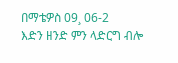በማቴዎስ 09¸ 06-2
እድን ዘንድ ምን ላድርግ ብሎ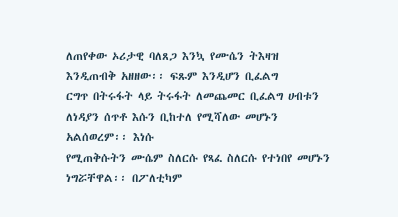ለጠየቀው ኦሪታዊ ባለጸጋ እንኳ የሙሴን ትእዛዝ እንዲጠብቅ አዘዘው፡፡ ፍጹም እንዲሆን ቢፈልግ
ርግጥ በትሩፋት ላይ ትሩፋት ለመጨመር ቢፈልግ ሀብቱን ለነዳያን ሰጥቶ እሱን ቢከተለ የሚሻለው መሆኑን አልሰወረም፡፡ እነሱ
የሚጠቅሱትን ሙሴም ስለርሱ የጻፈ ስለርሱ የተነበየ መሆኑን ነግሯቸዋል፡፡ በፖለቲካም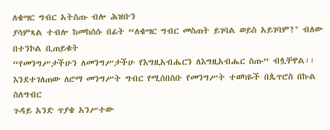ለቄሣር ግብር አትስጡ ብሎ ሕዝቡን
ያሳምጻል ተብሎ ከመከሰሱ በፊት “ለቄሣር ግብር መስጠት ይገባል ወይስ አይገባም?" ብለው በተንኮል ቢጠይቁት
“የመንግሥታችሁን ለመንግሥታችሁ የእግዚአብሔርን ለእግዚአብሔር ስጡ” ብሏቸዋል፡፡
እንደተገለጠው ለሮማ መንግሥት ግብር የሚሰበስቡ የመንግሥት ተወካዬች በጴጥሮስ በኩል ስለግብር
ጉዳይ አንድ ጥያቄ አንሥተው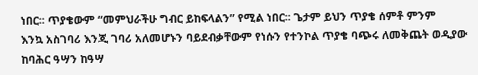ነበር፡፡ ጥያቄውም “መምህራችሁ ግብር ይከፍላልን” የሚል ነበር፡፡ ጌታም ይህን ጥያቄ ሰምቶ ምንም
እንኳ አስገባሪ እንጂ ገባሪ አለመሆኑን ባይደብቃቸውም የነሱን የተንኮል ጥያቄ ባጭሩ ለመቅጨት ወዲያው ከባሕር ዓሣን ከዓሣ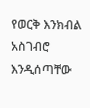የወርቅ እንክብል አስገብሮ እንዲሰጣቸው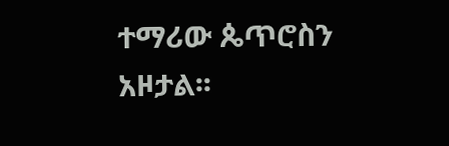ተማሪው ጴጥሮስን አዞታል፡፡